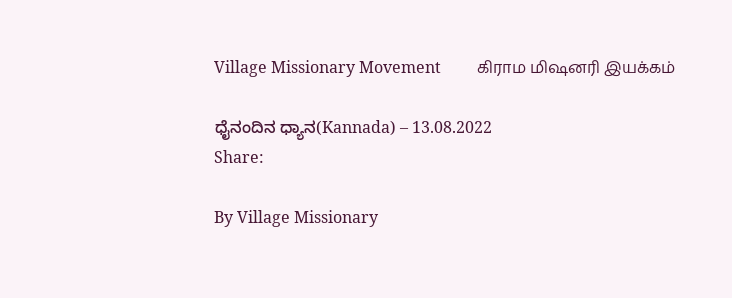Village Missionary Movement         கிராம மிஷனரி இயக்கம்

ಧೈನಂದಿನ ಧ್ಯಾನ(Kannada) – 13.08.2022
Share:

By Village Missionary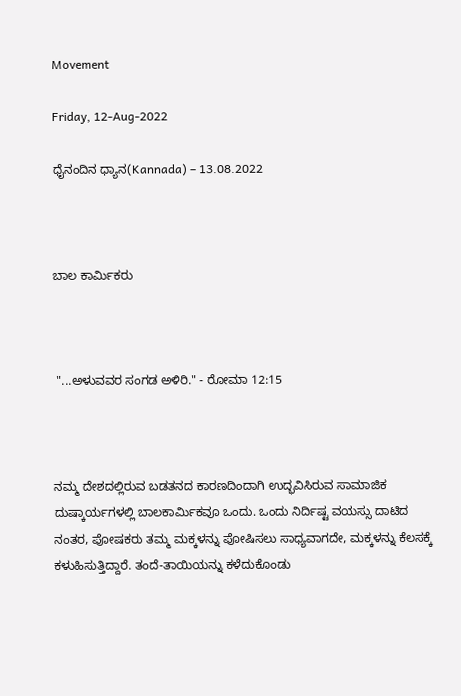Movement

Friday, 12-Aug-2022

ಧೈನಂದಿನ ಧ್ಯಾನ(Kannada) – 13.08.2022



ಬಾಲ ಕಾರ್ಮಿಕರು



 "...ಅಳುವವರ ಸಂಗಡ ಅಳಿರಿ." - ರೋಮಾ 12:15



ನಮ್ಮ ದೇಶದಲ್ಲಿರುವ ಬಡತನದ ಕಾರಣದಿಂದಾಗಿ ಉದ್ಭವಿಸಿರುವ ಸಾಮಾಜಿಕ ದುಷ್ಕಾರ್ಯಗಳಲ್ಲಿ ಬಾಲಕಾರ್ಮಿಕವೂ ಒಂದು. ಒಂದು ನಿರ್ದಿಷ್ಟ ವಯಸ್ಸು ದಾಟಿದ ನಂತರ, ಪೋಷಕರು ತಮ್ಮ ಮಕ್ಕಳನ್ನು ಪೋಷಿಸಲು ಸಾಧ್ಯವಾಗದೇ, ಮಕ್ಕಳನ್ನು ಕೆಲಸಕ್ಕೆ ಕಳುಹಿಸುತ್ತಿದ್ದಾರೆ. ತಂದೆ-ತಾಯಿಯನ್ನು ಕಳೆದುಕೊಂಡು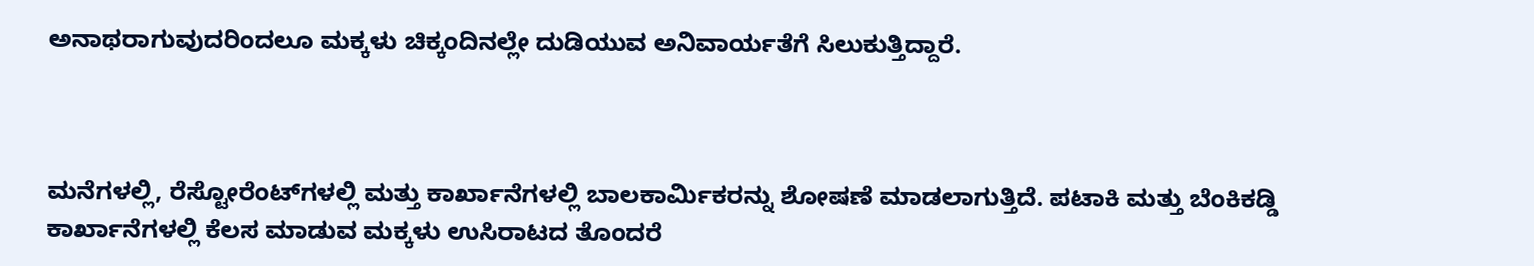ಅನಾಥರಾಗುವುದರಿಂದಲೂ ಮಕ್ಕಳು ಚಿಕ್ಕಂದಿನಲ್ಲೇ ದುಡಿಯುವ ಅನಿವಾರ್ಯತೆಗೆ ಸಿಲುಕುತ್ತಿದ್ದಾರೆ.



ಮನೆಗಳಲ್ಲಿ, ರೆಸ್ಟೋರೆಂಟ್‌ಗಳಲ್ಲಿ ಮತ್ತು ಕಾರ್ಖಾನೆಗಳಲ್ಲಿ ಬಾಲಕಾರ್ಮಿಕರನ್ನು ಶೋಷಣೆ ಮಾಡಲಾಗುತ್ತಿದೆ. ಪಟಾಕಿ ಮತ್ತು ಬೆಂಕಿಕಡ್ಡಿ ಕಾರ್ಖಾನೆಗಳಲ್ಲಿ ಕೆಲಸ ಮಾಡುವ ಮಕ್ಕಳು ಉಸಿರಾಟದ ತೊಂದರೆ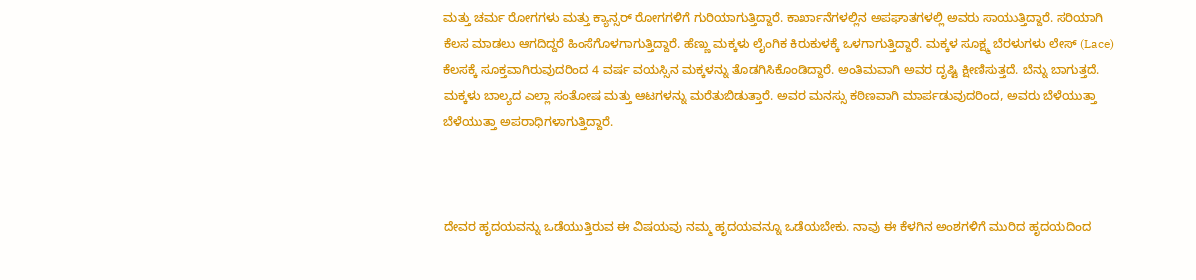ಮತ್ತು ಚರ್ಮ ರೋಗಗಳು ಮತ್ತು ಕ್ಯಾನ್ಸರ್ ರೋಗಗಳಿಗೆ ಗುರಿಯಾಗುತ್ತಿದ್ದಾರೆ. ಕಾರ್ಖಾನೆಗಳಲ್ಲಿನ ಅಪಘಾತಗಳಲ್ಲಿ ಅವರು ಸಾಯುತ್ತಿದ್ದಾರೆ. ಸರಿಯಾಗಿ ಕೆಲಸ ಮಾಡಲು ಆಗದಿದ್ದರೆ ಹಿಂಸೆಗೊಳಗಾಗುತ್ತಿದ್ದಾರೆ. ಹೆಣ್ಣು ಮಕ್ಕಳು ಲೈಂಗಿಕ ಕಿರುಕುಳಕ್ಕೆ ಒಳಗಾಗುತ್ತಿದ್ದಾರೆ. ಮಕ್ಕಳ ಸೂಕ್ಷ್ಮ ಬೆರಳುಗಳು ಲೇಸ್ (Lace) ಕೆಲಸಕ್ಕೆ ಸೂಕ್ತವಾಗಿರುವುದರಿಂದ 4 ವರ್ಷ ವಯಸ್ಸಿನ ಮಕ್ಕಳನ್ನು ತೊಡಗಿಸಿಕೊಂಡಿದ್ದಾರೆ. ಅಂತಿಮವಾಗಿ ಅವರ ದೃಷ್ಟಿ ಕ್ಷೀಣಿಸುತ್ತದೆ. ಬೆನ್ನು ಬಾಗುತ್ತದೆ. ಮಕ್ಕಳು ಬಾಲ್ಯದ ಎಲ್ಲಾ ಸಂತೋಷ ಮತ್ತು ಆಟಗಳನ್ನು ಮರೆತುಬಿಡುತ್ತಾರೆ. ಅವರ ಮನಸ್ಸು ಕಠಿಣವಾಗಿ ಮಾರ್ಪಡುವುದರಿಂದ, ಅವರು ಬೆಳೆಯುತ್ತಾ ಬೆಳೆಯುತ್ತಾ ಅಪರಾಧಿಗಳಾಗುತ್ತಿದ್ದಾರೆ.



ದೇವರ ಹೃದಯವನ್ನು ಒಡೆಯುತ್ತಿರುವ ಈ ವಿಷಯವು ನಮ್ಮ ಹೃದಯವನ್ನೂ ಒಡೆಯಬೇಕು. ನಾವು ಈ ಕೆಳಗಿನ ಅಂಶಗಳಿಗೆ ಮುರಿದ ಹೃದಯದಿಂದ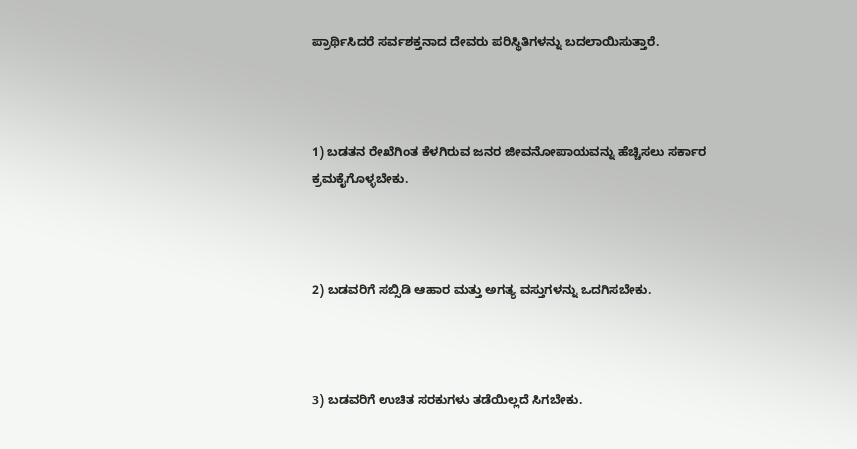ಪ್ರಾರ್ಥಿಸಿದರೆ ಸರ್ವಶಕ್ತನಾದ ದೇವರು ಪರಿಸ್ಥಿತಿಗಳನ್ನು ಬದಲಾಯಿಸುತ್ತಾರೆ.



1) ಬಡತನ ರೇಖೆಗಿಂತ ಕೆಳಗಿರುವ ಜನರ ಜೀವನೋಪಾಯವನ್ನು ಹೆಚ್ಚಿಸಲು ಸರ್ಕಾರ ಕ್ರಮಕೈಗೊಳ್ಳಬೇಕು.



2) ಬಡವರಿಗೆ ಸಬ್ಸಿಡಿ ಆಹಾರ ಮತ್ತು ಅಗತ್ಯ ವಸ್ತುಗಳನ್ನು ಒದಗಿಸಬೇಕು.



3) ಬಡವರಿಗೆ ಉಚಿತ ಸರಕುಗಳು ತಡೆಯಿಲ್ಲದೆ ಸಿಗಬೇಕು.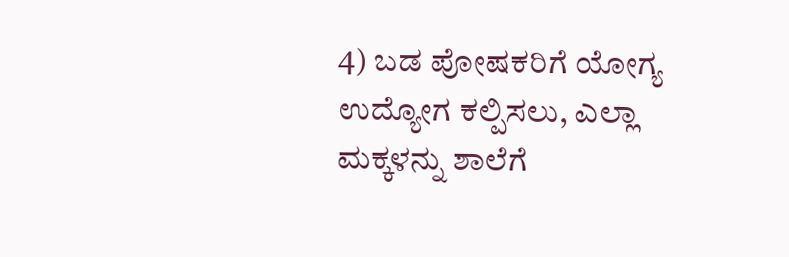4) ಬಡ ಪೋಷಕರಿಗೆ ಯೋಗ್ಯ ಉದ್ಯೋಗ ಕಲ್ಪಿಸಲು, ಎಲ್ಲಾ ಮಕ್ಕಳನ್ನು ಶಾಲೆಗೆ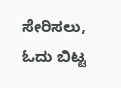ಸೇರಿಸಲು, ಓದು ಬಿಟ್ಟ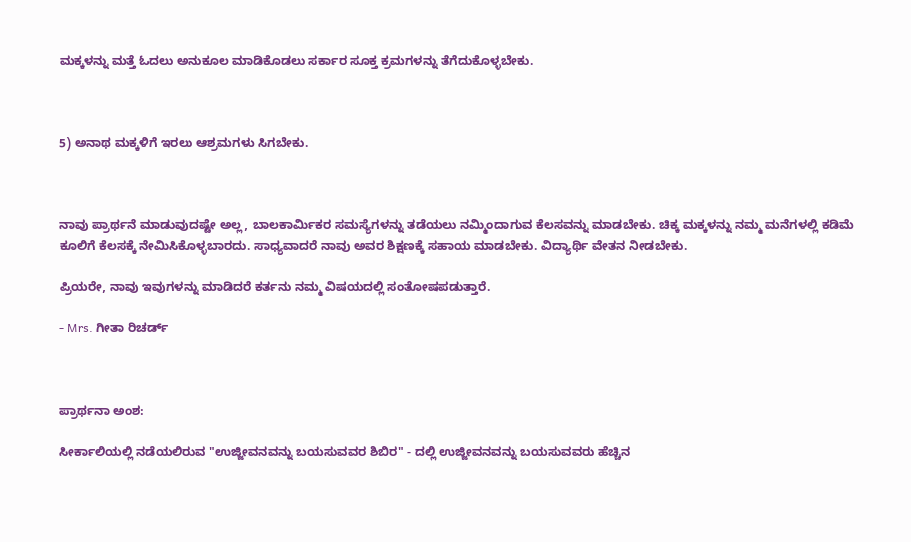ಮಕ್ಕಳನ್ನು ಮತ್ತೆ ಓದಲು ಅನುಕೂಲ ಮಾಡಿಕೊಡಲು ಸರ್ಕಾರ ಸೂಕ್ತ ಕ್ರಮಗಳನ್ನು ತೆಗೆದುಕೊಳ್ಳಬೇಕು.



5) ಅನಾಥ ಮಕ್ಕಳಿಗೆ ಇರಲು ಆಶ್ರಮಗಳು ಸಿಗಬೇಕು.



ನಾವು ಪ್ರಾರ್ಥನೆ ಮಾಡುವುದಷ್ಟೇ ಅಲ್ಲ, ಬಾಲಕಾರ್ಮಿಕರ ಸಮಸ್ಯೆಗಳನ್ನು ತಡೆಯಲು ನಮ್ಮಿಂದಾಗುವ ಕೆಲಸವನ್ನು ಮಾಡಬೇಕು. ಚಿಕ್ಕ ಮಕ್ಕಳನ್ನು ನಮ್ಮ ಮನೆಗಳಲ್ಲಿ ಕಡಿಮೆ ಕೂಲಿಗೆ ಕೆಲಸಕ್ಕೆ ನೇಮಿಸಿಕೊಳ್ಳಬಾರದು. ಸಾಧ್ಯವಾದರೆ ನಾವು ಅವರ ಶಿಕ್ಷಣಕ್ಕೆ ಸಹಾಯ ಮಾಡಬೇಕು. ವಿದ್ಯಾರ್ಥಿ ವೇತನ ನೀಡಬೇಕು.

ಪ್ರಿಯರೇ, ನಾವು ಇವುಗಳನ್ನು ಮಾಡಿದರೆ ಕರ್ತನು ನಮ್ಮ ವಿಷಯದಲ್ಲಿ ಸಂತೋಷಪಡುತ್ತಾರೆ.

- Mrs. ಗೀತಾ ರಿಚರ್ಡ್



ಪ್ರಾರ್ಥನಾ ಅಂಶ:

ಸೀರ್ಕಾಲಿಯಲ್ಲಿ ನಡೆಯಲಿರುವ "ಉಜ್ಜೀವನವನ್ನು ಬಯಸುವವರ ಶಿಬಿರ" - ದಲ್ಲಿ ಉಜ್ಜೀವನವನ್ನು ಬಯಸುವವರು ಹೆಚ್ಚಿನ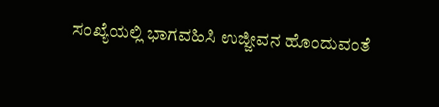ಸಂಖ್ಯೆಯಲ್ಲಿ ಭಾಗವಹಿಸಿ ಉಜ್ಜೀವನ ಹೊಂದುವಂತೆ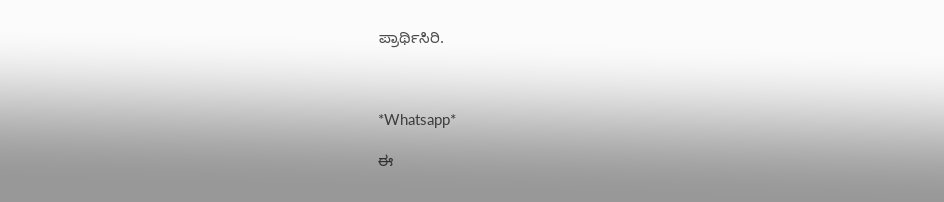ಪ್ರಾರ್ಥಿಸಿರಿ.



*Whatsapp*

ಈ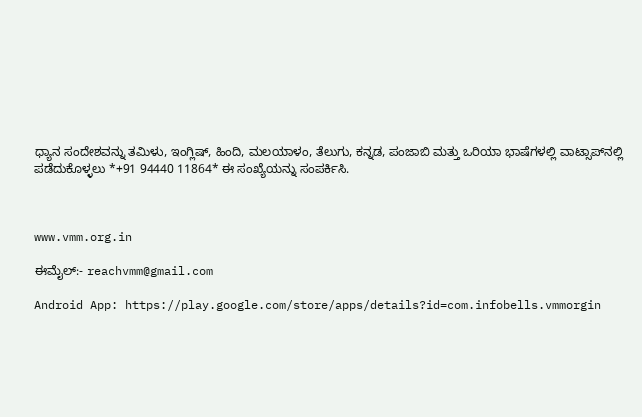ಧ್ಯಾನ ಸಂದೇಶವನ್ನು ತಮಿಳು, ಇಂಗ್ಲಿಷ್, ಹಿಂದಿ, ಮಲಯಾಳಂ, ತೆಲುಗು, ಕನ್ನಡ, ಪಂಜಾಬಿ ಮತ್ತು ಒರಿಯಾ ಭಾಷೆಗಳಲ್ಲಿ ವಾಟ್ಸಾಪ್‌ನಲ್ಲಿ ಪಡೆದುಕೊಳ್ಳಲು *+91 94440 11864* ಈ ಸಂಖ್ಯೆಯನ್ನು ಸಂಪರ್ಕಿಸಿ.



www.vmm.org.in

ಈಮೈಲ್:- reachvmm@gmail.com

Android App: https://play.google.com/store/apps/details?id=com.infobells.vmmorgin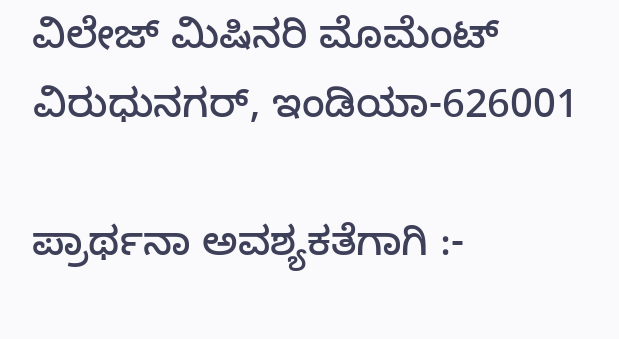ವಿಲೇಜ್ ಮಿಷಿನರಿ ಮೊಮೆಂಟ್ ವಿರುಧುನಗರ್, ಇಂಡಿಯಾ-626001

ಪ್ರಾರ್ಥನಾ ಅವಶ್ಯಕತೆಗಾಗಿ :-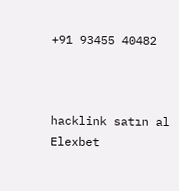+91 93455 40482



hacklink satın al Elexbet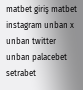matbet giriş matbet instagram unban x unban twitter unban palacebet setrabet